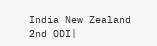India New Zealand 2nd ODI|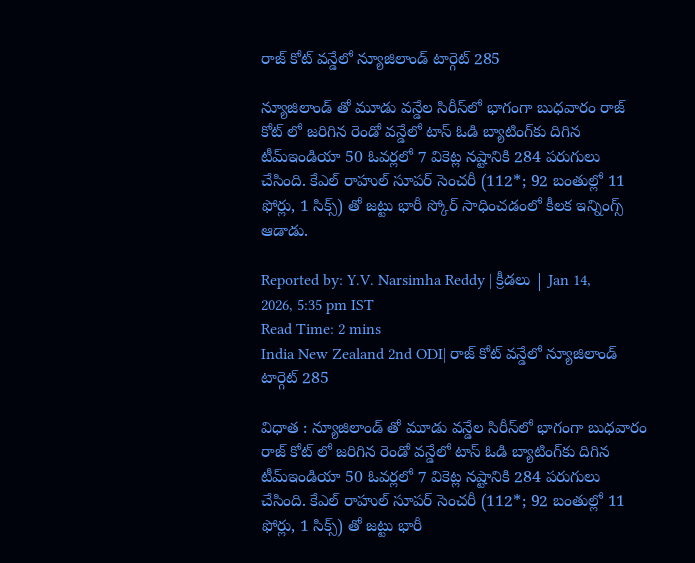రాజ్ కోట్ వన్డేలో న్యూజిలాండ్ టార్గెట్ 285

న్యూజిలాండ్ తో మూడు వన్డేల సిరీస్‌లో భాగంగా బుధవారం రాజ్ కోట్ లో జరిగిన రెండో వన్డేలో టాస్ ఓడి బ్యాటింగ్‌కు దిగిన టీమ్ఇండియా 50 ఓవర్లలో 7 వికెట్ల నష్టానికి 284 పరుగులు చేసింది. కేఎల్ రాహుల్ సూపర్ సెంచరీ (112*; 92 బంతుల్లో 11 ఫోర్లు, 1 సిక్స్‌) తో జట్టు భారీ స్కోర్ సాధించడంలో కీలక ఇన్నింగ్స్ ఆడాడు.

Reported by: Y.V. Narsimha Reddy | క్రీడలు | Jan 14, 2026, 5:35 pm IST
Read Time: 2 mins
India New Zealand 2nd ODI| రాజ్ కోట్ వన్డేలో న్యూజిలాండ్ టార్గెట్ 285

విధాత : న్యూజిలాండ్ తో మూడు వన్డేల సిరీస్‌లో భాగంగా బుధవారం రాజ్ కోట్ లో జరిగిన రెండో వన్డేలో టాస్ ఓడి బ్యాటింగ్‌కు దిగిన టీమ్ఇండియా 50 ఓవర్లలో 7 వికెట్ల నష్టానికి 284 పరుగులు చేసింది. కేఎల్ రాహుల్ సూపర్ సెంచరీ (112*; 92 బంతుల్లో 11 ఫోర్లు, 1 సిక్స్‌) తో జట్టు భారీ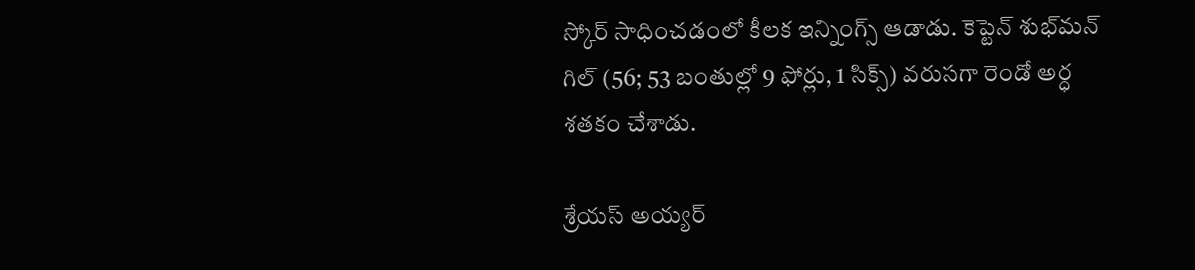స్కోర్ సాధించడంలో కీలక ఇన్నింగ్స్ ఆడాడు. కెప్టెన్ శుభ్‌మన్ గిల్ (56; 53 బంతుల్లో 9 ఫోర్లు, 1 సిక్స్‌) వరుసగా రెండో అర్ధ శతకం చేశాడు.

శ్రేయస్ అయ్యర్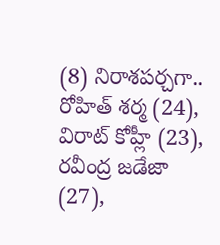(8) నిరాశపర్చగా.. రోహిత్ శర్మ (24), విరాట్ కోహ్లీ (23), రవీంద్ర జడేజా (27),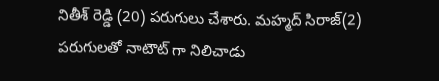నితీశ్‌ రెడ్డి (20) పరుగులు చేశారు. మహ్మద్ సిరాజ్(2) పరుగులతో నాటౌట్ గా నిలిచాడు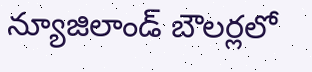న్యూజిలాండ్ బౌలర్లలో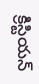క్రిస్టియన్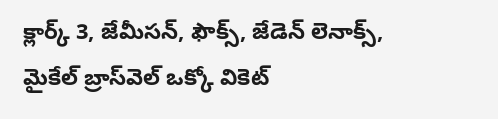క్లార్క్ 3, జేమీసన్, ఫౌక్స్, జేడెన్‌ లెనాక్స్‌, మైకేల్ బ్రాస్‌వెల్ ఒక్కో వికెట్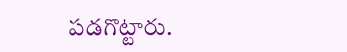పడగొట్టారు.